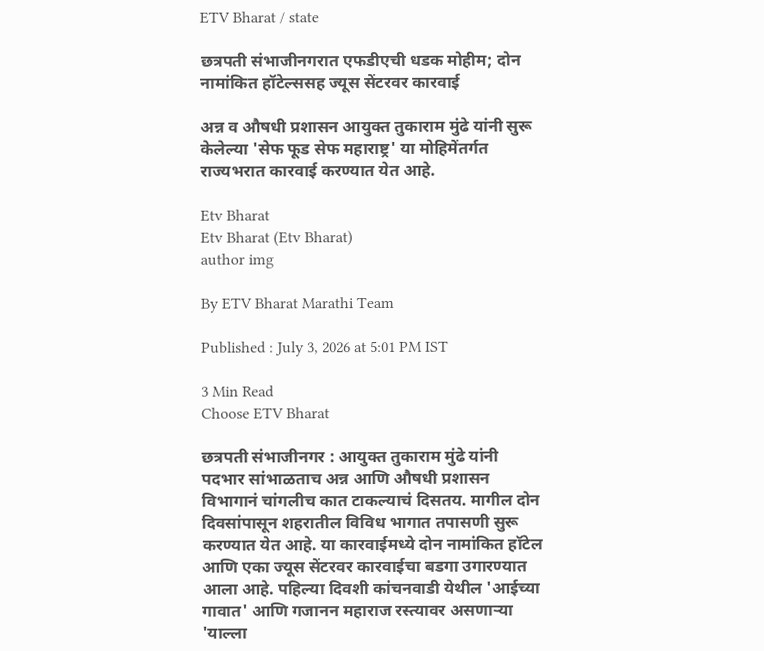ETV Bharat / state

छत्रपती संभाजीनगरात एफडीएची धडक मोहीम; दोन नामांकित हॉटेल्ससह ज्यूस सेंटरवर कारवाई

अन्न व औषधी प्रशासन आयुक्त तुकाराम मुंढे यांनी सुरू केलेल्या 'सेफ फूड सेफ महाराष्ट्र' या मोहिमेंतर्गत राज्यभरात कारवाई करण्यात येत आहे.

Etv Bharat
Etv Bharat (Etv Bharat)
author img

By ETV Bharat Marathi Team

Published : July 3, 2026 at 5:01 PM IST

3 Min Read
Choose ETV Bharat

छत्रपती संभाजीनगर : आयुक्त तुकाराम मुंढे यांनी पदभार सांभाळताच अन्न आणि औषधी प्रशासन विभागानं चांगलीच कात टाकल्याचं दिसतय. मागील दोन दिवसांपासून शहरातील विविध भागात तपासणी सुरू करण्यात येत आहे. या कारवाईमध्ये दोन नामांकित हॉटेल आणि एका ज्यूस सेंटरवर कारवाईचा बडगा उगारण्यात आला आहे. पहिल्या दिवशी कांचनवाडी येथील 'आईच्या गावात' आणि गजानन महाराज रस्त्यावर असणाऱ्या 'याल्ला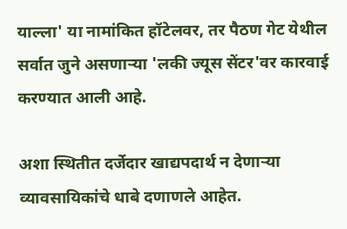याल्ला' या नामांकित हॉटेलवर, तर पैठण गेट येथील सर्वात जुने असणाऱ्या 'लकी ज्यूस सेंटर'वर कारवाई करण्यात आली आहे.

अशा स्थितीत दर्जेदार खाद्यपदार्थ न देणाऱ्या व्यावसायिकांचे धाबे दणाणले आहेत.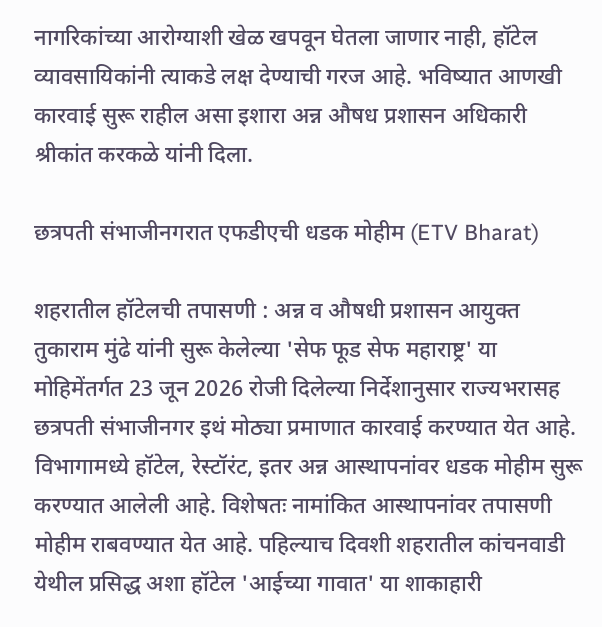नागरिकांच्या आरोग्याशी खेळ खपवून घेतला जाणार नाही, हॉटेल व्यावसायिकांनी त्याकडे लक्ष देण्याची गरज आहे. भविष्यात आणखी कारवाई सुरू राहील असा इशारा अन्न औषध प्रशासन अधिकारी श्रीकांत करकळे यांनी दिला.

छत्रपती संभाजीनगरात एफडीएची धडक मोहीम (ETV Bharat)

शहरातील हॉटेलची तपासणी : अन्न व औषधी प्रशासन आयुक्त तुकाराम मुंढे यांनी सुरू केलेल्या 'सेफ फूड सेफ महाराष्ट्र' या मोहिमेंतर्गत 23 जून 2026 रोजी दिलेल्या निर्देशानुसार राज्यभरासह छत्रपती संभाजीनगर इथं मोठ्या प्रमाणात कारवाई करण्यात येत आहे. विभागामध्ये हॉटेल, रेस्टॉरंट, इतर अन्न आस्थापनांवर धडक मोहीम सुरू करण्यात आलेली आहे. विशेषतः नामांकित आस्थापनांवर तपासणी मोहीम राबवण्यात येत आहे. पहिल्याच दिवशी शहरातील कांचनवाडी येथील प्रसिद्ध अशा हॉटेल 'आईच्या गावात' या शाकाहारी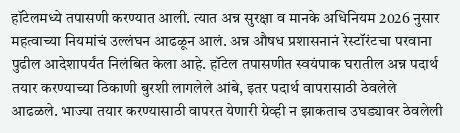हॉटेलमध्ये तपासणी करण्यात आली. त्यात अन्न सुरक्षा व मानके अधिनियम 2026 नुसार महत्वाच्या नियमांचं उल्लंघन आढळून आलं. अन्न औषध प्रशासनानं रेस्टॉरंटचा परवाना पुढील आदेशापर्यंत निलंबित केला आहे. हॉटेल तपासणीत स्वयंपाक घरातील अन्न पदार्थ तयार करण्याच्या ठिकाणी बुरशी लागलेले आंबे, इतर पदार्थ वापरासाठी ठेवलेले आढळले. भाज्या तयार करण्यासाठी वापरत येणारी ग्रेव्ही न झाकताच उघड्यावर ठेवलेली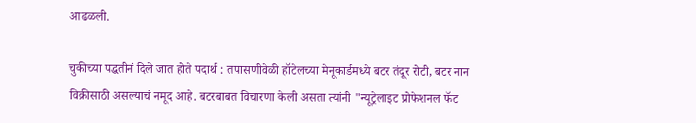आढळली.

चुकीच्या पद्धतीनं दिले जात होते पदार्थ : तपासणीवेळी हॉटेलच्या मेनूकार्डमध्ये बटर तंदूर रोटी, बटर नान विक्रीसाठी असल्याचं नमूद आहे. बटरबाबत विचारणा केली असता त्यांनी "न्यूट्रेलाइट प्रोफेशनल फॅट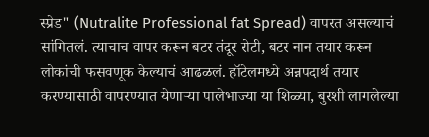स्प्रेड" (Nutralite Professional fat Spread) वापरत असल्याचं सांगितलं. त्याचाच वापर करून बटर तंदूर रोटी, बटर नान तयार करून लोकांची फसवणूक केल्याचं आढळलं. हॉटेलमध्ये अन्नपदार्थ तयार करण्यासाठी वापरण्यात येणाऱ्या पालेभाज्या या शिळ्या, बुरशी लागलेल्या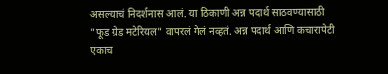असल्याचं निदर्शनास आलं. या ठिकाणी अन्न पदार्थ साठवण्यासाठी "फूड ग्रेड मटेरियल" वापरलं गेलं नव्हतं. अन्न पदार्थ आणि कचारापेटी एकाच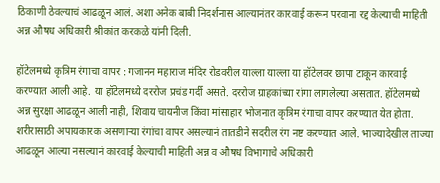ठिकाणी ठेवल्याचं आढळून आलं. अशा अनेक बाबी निदर्शनास आल्यानंतर कारवाई करून परवाना रद्द केल्याची माहिती अन्न औषध अधिकारी श्रीकांत करकळे यांनी दिली.

हॉटेलमध्ये कृत्रिम रंगाचा वापर : गजानन महाराज मंदिर रोडवरील याल्ला याल्ला या हॉटेलवर छापा टाकून कारवाई करण्यात आली आहे. या हॉटेलमध्ये दररोज प्रचंड गर्दी असते. दररोज ग्राहकांच्या रांगा लागलेल्या असतात. हॉटेलमध्ये अन्न सुरक्षा आढळून आली नाही, शिवाय चायनीज किंवा मांसाहार भोजनात कृत्रिम रंगाचा वापर करण्यात येत होता. शरीरासाठी अपायकारक असणाऱ्या रंगांचा वापर असल्यानं तातडीने सदरील रंग नष्ट करण्यात आले. भाज्यादेखील ताज्या आढळून आल्या नसल्यानं कारवाई केल्याची माहिती अन्न व औषध विभागाचे अधिकारी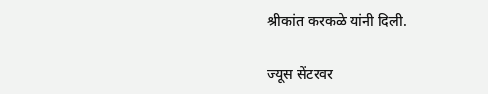श्रीकांत करकळे यांनी दिली.

ज्यूस सेंटरवर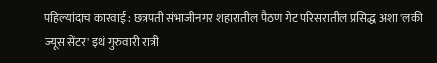पहिल्यांदाच कारवाई : छत्रपती संभाजीनगर शहारातील पैठण गेट परिसरातील प्रसिद्ध अशा 'लकी ज्यूस सेंटर' इथं गुरुवारी रात्री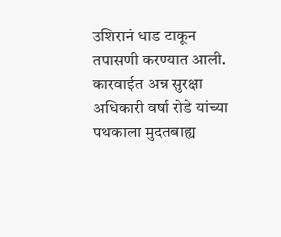उशिरानं धाड टाकून तपासणी करण्यात आली. कारवाईत अन्न सुरक्षा अधिकारी वर्षा रोडे यांच्या पथकाला मुदतबाह्य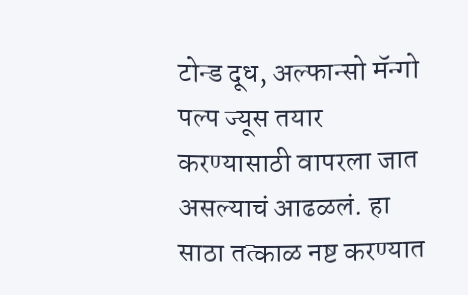टोन्ड दूध, अल्फान्सो मॅन्गो पल्प ज्यूस तयार करण्यासाठी वापरला जात असल्याचं आढळलं. हा साठा तत्काळ नष्ट करण्यात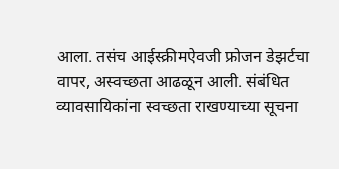आला. तसंच आईस्क्रीमऐवजी फ्रोजन डेझर्टचा वापर, अस्वच्छता आढळून आली. संबंधित व्यावसायिकांना स्वच्छता राखण्याच्या सूचना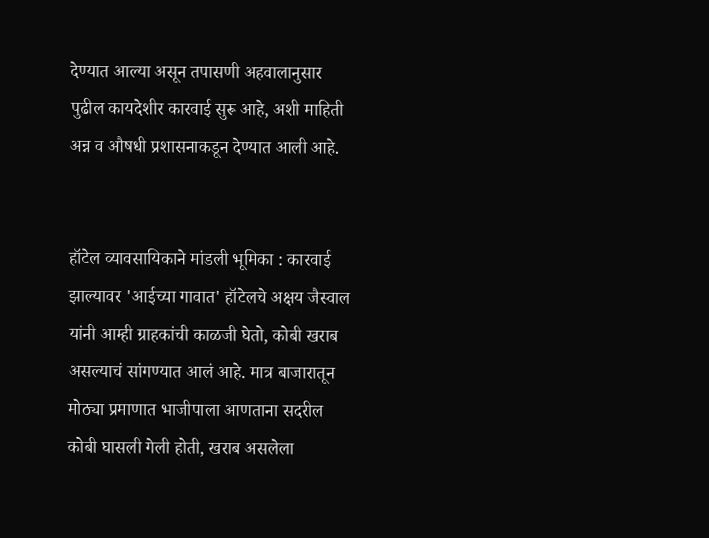देण्यात आल्या असून तपासणी अहवालानुसार पुढील कायदेशीर कारवाई सुरू आहे, अशी माहिती अन्न व औषधी प्रशासनाकडून देण्यात आली आहे.


हॉटेल व्यावसायिकाने मांडली भूमिका : कारवाई झाल्यावर 'आईच्या गावात' हॉटेलचे अक्षय जैस्वाल यांनी आम्ही ग्राहकांची काळजी घेतो, कोबी खराब असल्याचं सांगण्यात आलं आहे. मात्र बाजारातून मोठ्या प्रमाणात भाजीपाला आणताना सदरील कोबी घासली गेली होती, खराब असलेला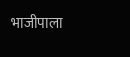भाजीपाला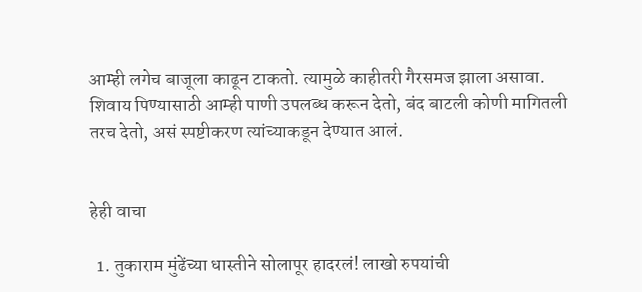आम्ही लगेच बाजूला काढून टाकतो. त्यामुळे काहीतरी गैरसमज झाला असावा. शिवाय पिण्यासाठी आम्ही पाणी उपलब्ध करून देतो, बंद बाटली कोणी मागितली तरच देतो, असं स्पष्टीकरण त्यांच्याकडून देण्यात आलं.


हेही वाचा

  1. तुकाराम मुंढेंच्या धास्तीने सोलापूर हादरलं! लाखो रुपयांची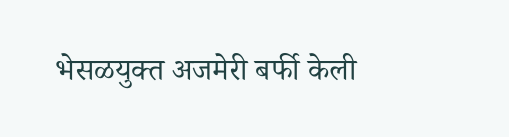भेसळयुक्त अजमेरी बर्फी केली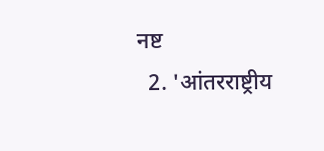नष्ट
  2. 'आंतरराष्ट्रीय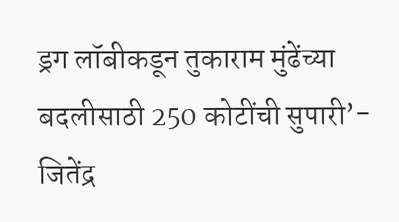ड्रग लॉबीकडून तुकाराम मुंढेंच्या बदलीसाठी 250 कोटींची सुपारी’- जितेंद्र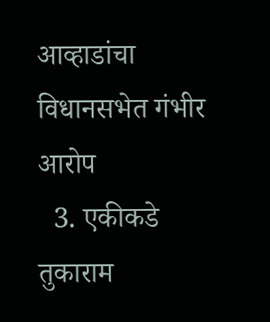आव्हाडांचा विधानसभेत गंभीर आरोप
  3. एकीकडे तुकाराम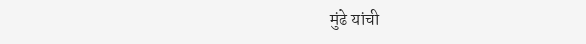मुंढे यांची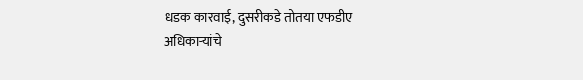धडक कारवाई, दुसरीकडे तोतया एफडीए अधिकाऱ्यांचे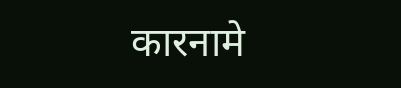कारनामे